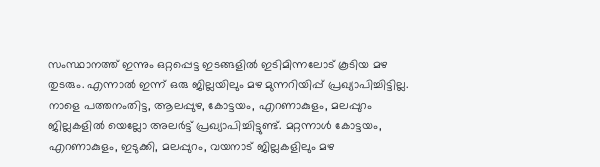സംസ്ഥാനത്ത് ഇന്നും ഒറ്റപ്പെട്ട ഇടങ്ങളിൽ ഇടിമിന്നലോട് കൂടിയ മഴ തുടരും. എന്നാൽ ഇന്ന് ഒരു ജില്ലയിലും മഴ മുന്നറിയിപ്പ് പ്രഖ്യാപിച്ചിട്ടില്ല. നാളെ പത്തനംതിട്ട, ആലപ്പുഴ, കോട്ടയം, എറണാകുളം, മലപ്പുറം ജില്ലകളിൽ യെല്ലോ അലർട്ട് പ്രഖ്യാപിച്ചിട്ടുണ്ട്. മറ്റന്നാൾ കോട്ടയം, എറണാകുളം, ഇടുക്കി, മലപ്പുറം, വയനാട് ജില്ലകളിലും മഴ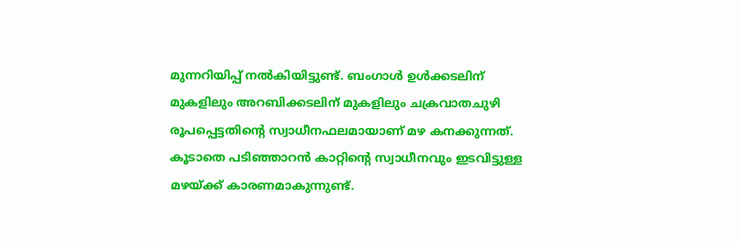മുന്നറിയിപ്പ് നൽകിയിട്ടുണ്ട്. ബംഗാൾ ഉൾക്കടലിന് മുകളിലും അറബിക്കടലിന് മുകളിലും ചക്രവാതചുഴി രൂപപ്പെട്ടതിന്റെ സ്വാധീനഫലമായാണ് മഴ കനക്കുന്നത്. കൂടാതെ പടിഞ്ഞാറൻ കാറ്റിന്റെ സ്വാധീനവും ഇടവിട്ടുള്ള മഴയ്ക്ക് കാരണമാകുന്നുണ്ട്.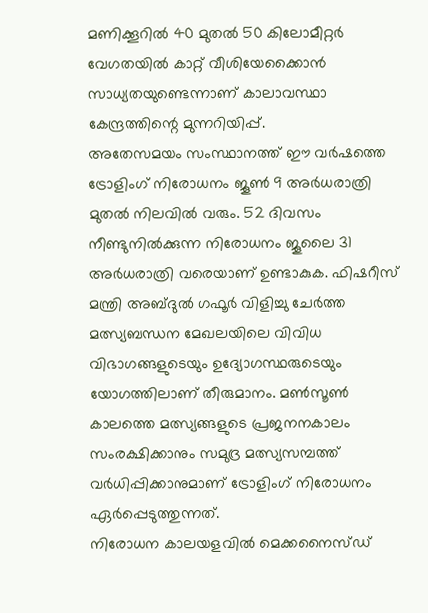മണിക്കൂറിൽ 40 മുതൽ 50 കിലോമീറ്റർ വേഗതയിൽ കാറ്റ് വീശിയേക്കൈാൻ സാധ്യതയുണ്ടെന്നാണ് കാലാവസ്ഥാ കേന്ദ്രത്തിന്റെ മുന്നറിയിപ്പ്.
അതേസമയം സംസ്ഥാനത്ത് ഈ വർഷത്തെ ട്രോളിംഗ് നിരോധനം ജൂൺ 9 അർധരാത്രി മുതൽ നിലവിൽ വരും. 52 ദിവസം നീണ്ടുനിൽക്കുന്ന നിരോധനം ജൂലൈ 31 അർധരാത്രി വരെയാണ് ഉണ്ടാകുക. ഫിഷറീസ് മന്ത്രി അബ്ദുൽ ഗഫൂർ വിളിച്ചു ചേർത്ത മത്സ്യബന്ധന മേഖലയിലെ വിവിധ വിഭാഗങ്ങളുടെയും ഉദ്യോഗസ്ഥരുടെയും യോഗത്തിലാണ് തീരുമാനം. മൺസൂൺ കാലത്തെ മത്സ്യങ്ങളുടെ പ്രജനനകാലം സംരക്ഷിക്കാനും സമുദ്ര മത്സ്യസമ്പത്ത് വർധിപ്പിക്കാനുമാണ് ട്രോളിംഗ് നിരോധനം ഏർപ്പെടുത്തുന്നത്.
നിരോധന കാലയളവിൽ മെക്കനൈസ്ഡ്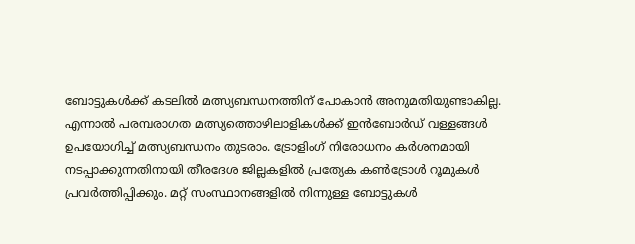ബോട്ടുകൾക്ക് കടലിൽ മത്സ്യബന്ധനത്തിന് പോകാൻ അനുമതിയുണ്ടാകില്ല. എന്നാൽ പരമ്പരാഗത മത്സ്യത്തൊഴിലാളികൾക്ക് ഇൻബോർഡ് വള്ളങ്ങൾ ഉപയോഗിച്ച് മത്സ്യബന്ധനം തുടരാം. ട്രോളിംഗ് നിരോധനം കർശനമായി നടപ്പാക്കുന്നതിനായി തീരദേശ ജില്ലകളിൽ പ്രത്യേക കൺട്രോൾ റൂമുകൾ പ്രവർത്തിപ്പിക്കും. മറ്റ് സംസ്ഥാനങ്ങളിൽ നിന്നുള്ള ബോട്ടുകൾ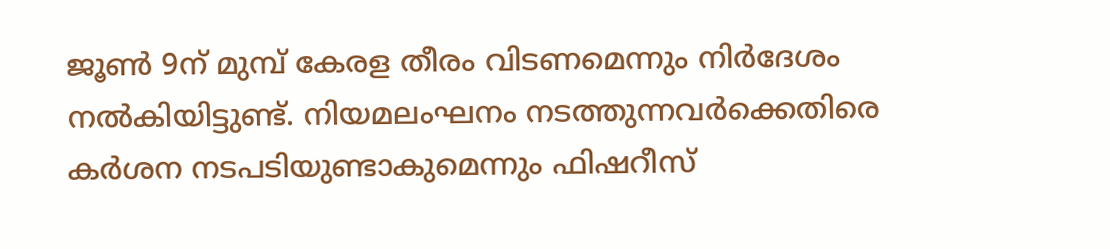ജൂൺ 9ന് മുമ്പ് കേരള തീരം വിടണമെന്നും നിർദേശം നൽകിയിട്ടുണ്ട്. നിയമലംഘനം നടത്തുന്നവർക്കെതിരെ കർശന നടപടിയുണ്ടാകുമെന്നും ഫിഷറീസ്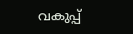വകുപ്പ്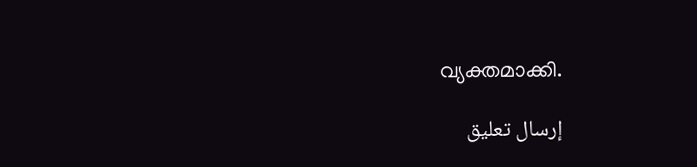വ്യക്തമാക്കി.

إرسال تعليق